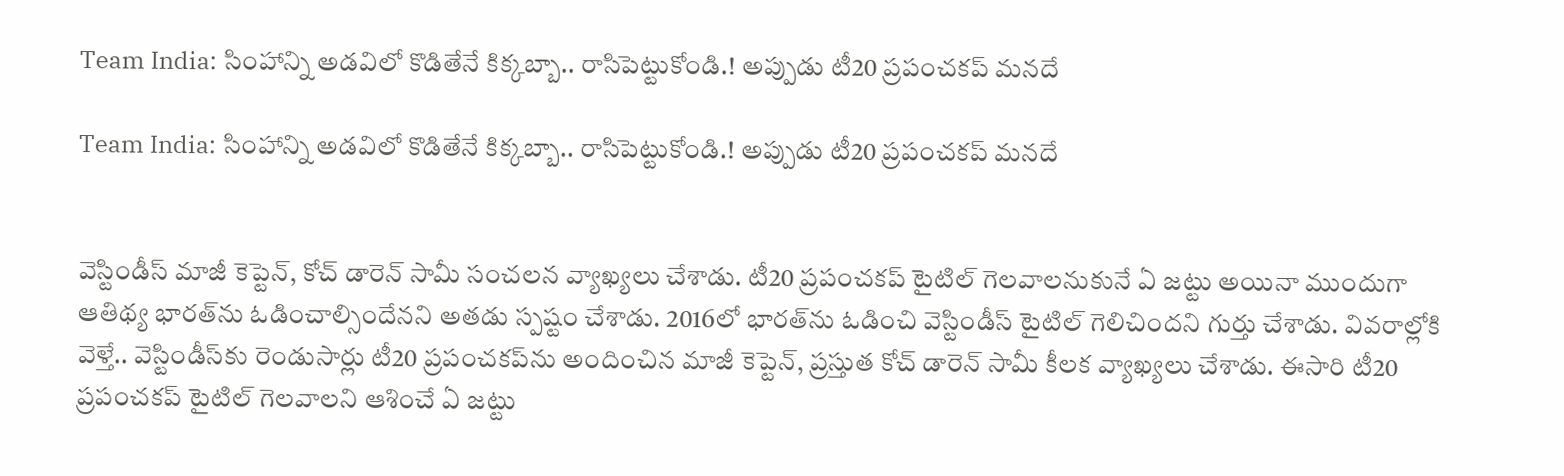Team India: సింహాన్ని అడవిలో కొడితేనే కిక్కబ్బా.. రాసిపెట్టుకోండి.! అప్పుడు టీ20 ప్రపంచకప్ మనదే

Team India: సింహాన్ని అడవిలో కొడితేనే కిక్కబ్బా.. రాసిపెట్టుకోండి.! అప్పుడు టీ20 ప్రపంచకప్ మనదే


వెస్టిండీస్ మాజీ కెప్టెన్, కోచ్ డారెన్ సామీ సంచలన వ్యాఖ్యలు చేశాడు. టీ20 ప్రపంచకప్ టైటిల్ గెలవాలనుకునే ఏ జట్టు అయినా ముందుగా ఆతిథ్య భారత్‌ను ఓడించాల్సిందేనని అతడు స్పష్టం చేశాడు. 2016లో భారత్‌ను ఓడించి వెస్టిండీస్ టైటిల్ గెలిచిందని గుర్తు చేశాడు. వివరాల్లోకి వెళ్తే.. వెస్టిండీస్‌కు రెండుసార్లు టీ20 ప్రపంచకప్‌ను అందించిన మాజీ కెప్టెన్, ప్రస్తుత కోచ్ డారెన్ సామీ కీలక వ్యాఖ్యలు చేశాడు. ఈసారి టీ20 ప్రపంచకప్ టైటిల్ గెలవాలని ఆశించే ఏ జట్టు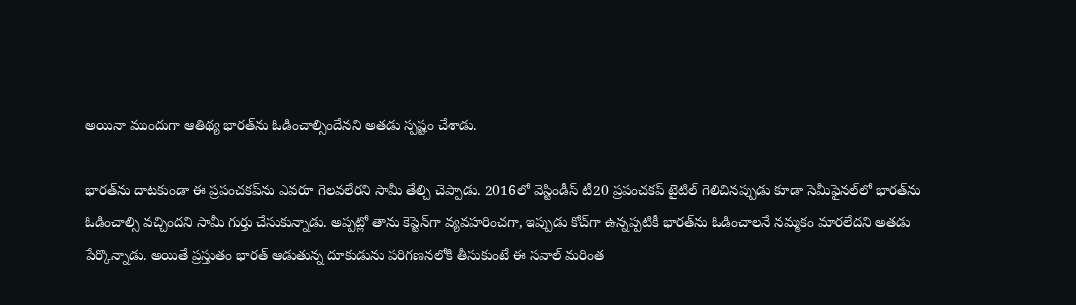అయినా ముందుగా ఆతిథ్య భారత్‌ను ఓడించాల్సిందేనని అతడు స్పష్టం చేశాడు.

భారత్‌ను దాటకుండా ఈ ప్రపంచకప్‌ను ఎవరూ గెలవలేరని సామీ తేల్చి చెప్పాడు. 2016లో వెస్టిండీస్ టీ20 ప్రపంచకప్ టైటిల్ గెలిచినప్పుడు కూడా సెమీఫైనల్‌లో భారత్‌ను ఓడించాల్సి వచ్చిందని సామీ గుర్తు చేసుకున్నాడు. అప్పట్లో తాను కెప్టెన్‌గా వ్యవహరించగా, ఇప్పుడు కోచ్‌గా ఉన్నప్పటికీ భారత్‌ను ఓడించాలనే నమ్మకం మారలేదని అతడు పేర్కొన్నాడు. అయితే ప్రస్తుతం భారత్ ఆడుతున్న దూకుడును పరిగణనలోకి తీసుకుంటే ఈ సవాల్ మరింత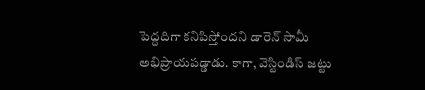పెద్దదిగా కనిపిస్తోందని డారెన్ సామీ అభిప్రాయపడ్డాడు. కాగా, వెస్టిండిస్ జట్టు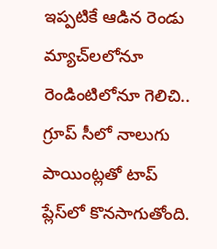ఇప్పటికే ఆడిన రెండు మ్యాచ్‌లలోనూ రెండింటిలోనూ గెలిచి.. గ్రూప్ సీలో నాలుగు పాయింట్లతో టాప్ ప్లేస్‌లో కొనసాగుతోంది.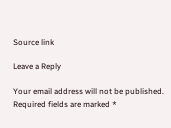Source link

Leave a Reply

Your email address will not be published. Required fields are marked *